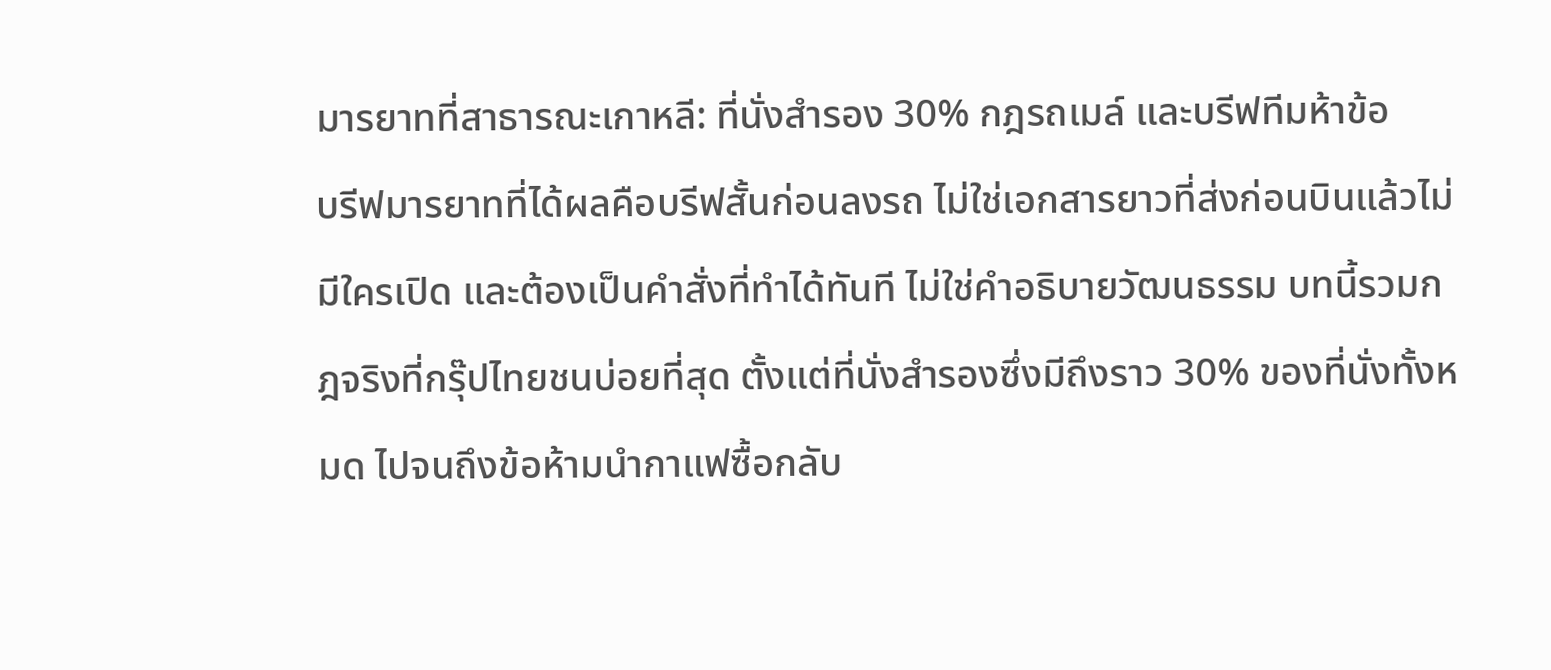มารยาทที่สาธารณะเกาหลี: ที่นั่งสำรอง 30% กฎรถเมล์ และบรีฟทีมห้าข้อ
บรีฟมารยาทที่ได้ผลคือบรีฟสั้นก่อนลงรถ ไม่ใช่เอกสารยาวที่ส่งก่อนบินแล้วไม่มีใครเปิด และต้องเป็นคำสั่งที่ทำได้ทันที ไม่ใช่คำอธิบายวัฒนธรรม บทนี้รวมกฎจริงที่กรุ๊ปไทยชนบ่อยที่สุด ตั้งแต่ที่นั่งสำรองซึ่งมีถึงราว 30% ของที่นั่งทั้งหมด ไปจนถึงข้อห้ามนำกาแฟซื้อกลับ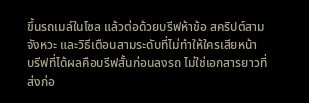ขึ้นรถเมล์ในโซล แล้วต่อด้วยบรีฟห้าข้อ สคริปต์สามจังหวะ และวิธีเตือนสามระดับที่ไม่ทำให้ใครเสียหน้า
บรีฟที่ได้ผลคือบรีฟสั้นก่อนลงรถ ไม่ใช่เอกสารยาวที่ส่งก่อ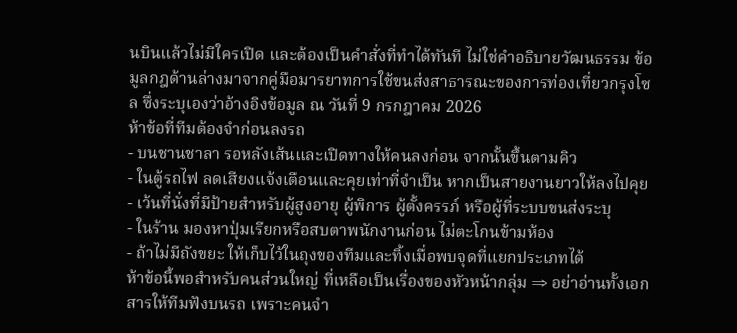นบินแล้วไม่มีใครเปิด และต้องเป็นคำสั่งที่ทำได้ทันที ไม่ใช่คำอธิบายวัฒนธรรม ข้อมูลกฎด้านล่างมาจากคู่มือมารยาทการใช้ขนส่งสาธารณะของการท่องเที่ยวกรุงโซล ซึ่งระบุเองว่าอ้างอิงข้อมูล ณ วันที่ 9 กรกฎาคม 2026
ห้าข้อที่ทีมต้องจำก่อนลงรถ
- บนชานชาลา รอหลังเส้นและเปิดทางให้คนลงก่อน จากนั้นขึ้นตามคิว
- ในตู้รถไฟ ลดเสียงแจ้งเตือนและคุยเท่าที่จำเป็น หากเป็นสายงานยาวให้ลงไปคุย
- เว้นที่นั่งที่มีป้ายสำหรับผู้สูงอายุ ผู้พิการ ผู้ตั้งครรภ์ หรือผู้ที่ระบบขนส่งระบุ
- ในร้าน มองหาปุ่มเรียกหรือสบตาพนักงานก่อน ไม่ตะโกนข้ามห้อง
- ถ้าไม่มีถังขยะ ให้เก็บไว้ในถุงของทีมและทิ้งเมื่อพบจุดที่แยกประเภทได้
ห้าข้อนี้พอสำหรับคนส่วนใหญ่ ที่เหลือเป็นเรื่องของหัวหน้ากลุ่ม ⇒ อย่าอ่านทั้งเอกสารให้ทีมฟังบนรถ เพราะคนจำ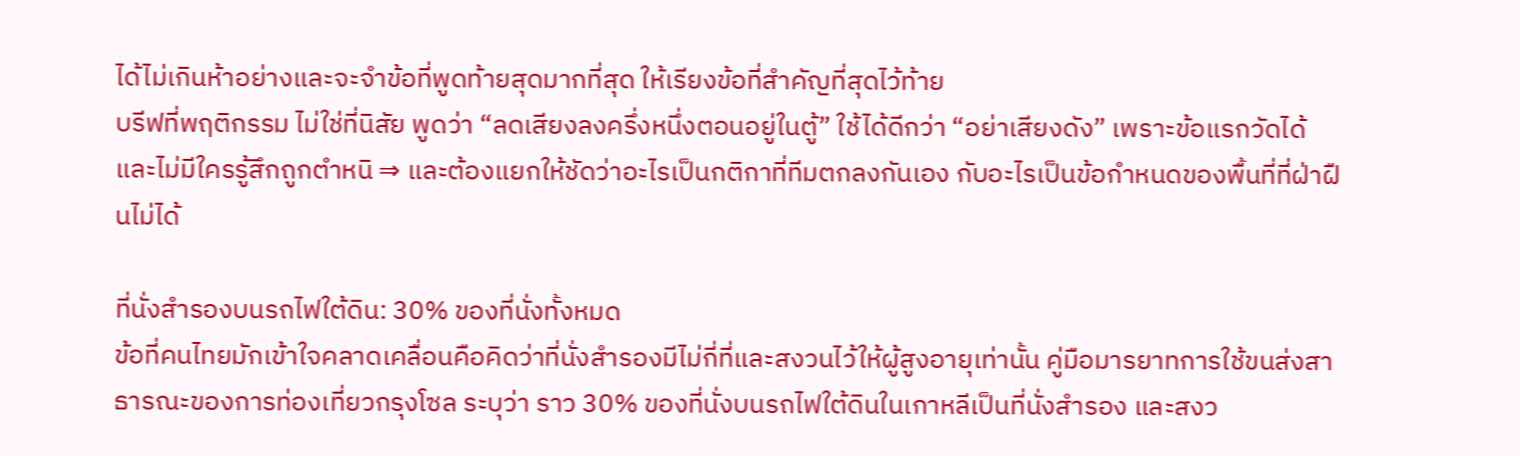ได้ไม่เกินห้าอย่างและจะจำข้อที่พูดท้ายสุดมากที่สุด ให้เรียงข้อที่สำคัญที่สุดไว้ท้าย
บรีฟที่พฤติกรรม ไม่ใช่ที่นิสัย พูดว่า “ลดเสียงลงครึ่งหนึ่งตอนอยู่ในตู้” ใช้ได้ดีกว่า “อย่าเสียงดัง” เพราะข้อแรกวัดได้และไม่มีใครรู้สึกถูกตำหนิ ⇒ และต้องแยกให้ชัดว่าอะไรเป็นกติกาที่ทีมตกลงกันเอง กับอะไรเป็นข้อกำหนดของพื้นที่ที่ฝ่าฝืนไม่ได้

ที่นั่งสำรองบนรถไฟใต้ดิน: 30% ของที่นั่งทั้งหมด
ข้อที่คนไทยมักเข้าใจคลาดเคลื่อนคือคิดว่าที่นั่งสำรองมีไม่กี่ที่และสงวนไว้ให้ผู้สูงอายุเท่านั้น คู่มือมารยาทการใช้ขนส่งสาธารณะของการท่องเที่ยวกรุงโซล ระบุว่า ราว 30% ของที่นั่งบนรถไฟใต้ดินในเกาหลีเป็นที่นั่งสำรอง และสงว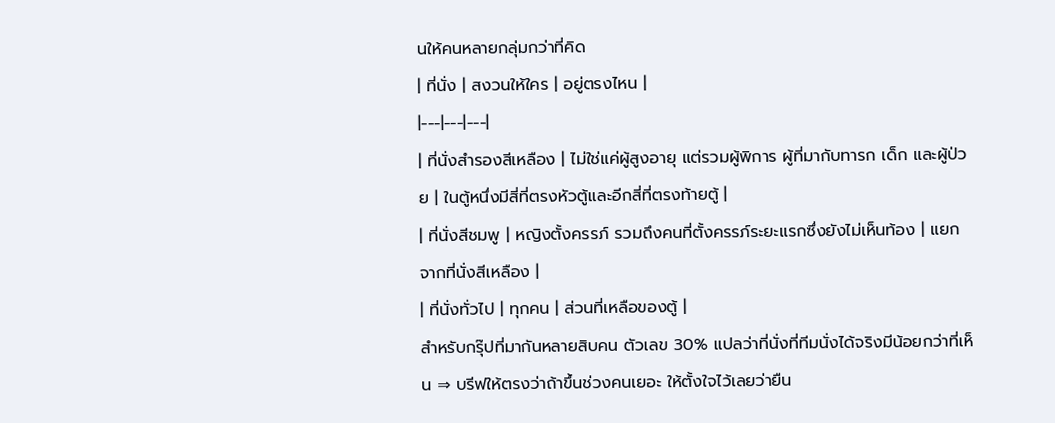นให้คนหลายกลุ่มกว่าที่คิด
| ที่นั่ง | สงวนให้ใคร | อยู่ตรงไหน |
|---|---|---|
| ที่นั่งสำรองสีเหลือง | ไม่ใช่แค่ผู้สูงอายุ แต่รวมผู้พิการ ผู้ที่มากับทารก เด็ก และผู้ป่วย | ในตู้หนึ่งมีสี่ที่ตรงหัวตู้และอีกสี่ที่ตรงท้ายตู้ |
| ที่นั่งสีชมพู | หญิงตั้งครรภ์ รวมถึงคนที่ตั้งครรภ์ระยะแรกซึ่งยังไม่เห็นท้อง | แยกจากที่นั่งสีเหลือง |
| ที่นั่งทั่วไป | ทุกคน | ส่วนที่เหลือของตู้ |
สำหรับกรุ๊ปที่มากันหลายสิบคน ตัวเลข 30% แปลว่าที่นั่งที่ทีมนั่งได้จริงมีน้อยกว่าที่เห็น ⇒ บรีฟให้ตรงว่าถ้าขึ้นช่วงคนเยอะ ให้ตั้งใจไว้เลยว่ายืน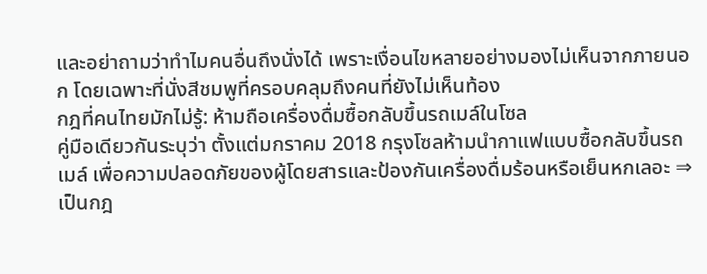และอย่าถามว่าทำไมคนอื่นถึงนั่งได้ เพราะเงื่อนไขหลายอย่างมองไม่เห็นจากภายนอก โดยเฉพาะที่นั่งสีชมพูที่ครอบคลุมถึงคนที่ยังไม่เห็นท้อง
กฎที่คนไทยมักไม่รู้: ห้ามถือเครื่องดื่มซื้อกลับขึ้นรถเมล์ในโซล
คู่มือเดียวกันระบุว่า ตั้งแต่มกราคม 2018 กรุงโซลห้ามนำกาแฟแบบซื้อกลับขึ้นรถเมล์ เพื่อความปลอดภัยของผู้โดยสารและป้องกันเครื่องดื่มร้อนหรือเย็นหกเลอะ ⇒ เป็นกฎ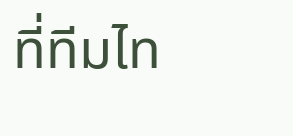ที่ทีมไท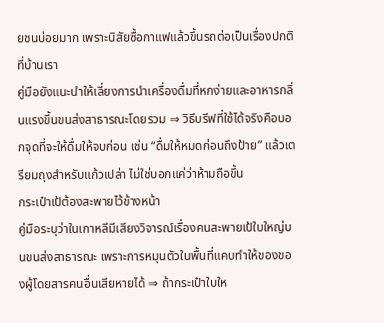ยชนบ่อยมาก เพราะนิสัยซื้อกาแฟแล้วขึ้นรถต่อเป็นเรื่องปกติที่บ้านเรา
คู่มือยังแนะนำให้เลี่ยงการนำเครื่องดื่มที่หกง่ายและอาหารกลิ่นแรงขึ้นขนส่งสาธารณะโดยรวม ⇒ วิธีบรีฟที่ใช้ได้จริงคือบอกจุดที่จะให้ดื่มให้จบก่อน เช่น “ดื่มให้หมดก่อนถึงป้าย” แล้วเตรียมถุงสำหรับแก้วเปล่า ไม่ใช่บอกแค่ว่าห้ามถือขึ้น
กระเป๋าเป้ต้องสะพายไว้ข้างหน้า
คู่มือระบุว่าในเกาหลีมีเสียงวิจารณ์เรื่องคนสะพายเป้ใบใหญ่บนขนส่งสาธารณะ เพราะการหมุนตัวในพื้นที่แคบทำให้ของของผู้โดยสารคนอื่นเสียหายได้ ⇒ ถ้ากระเป๋าใบให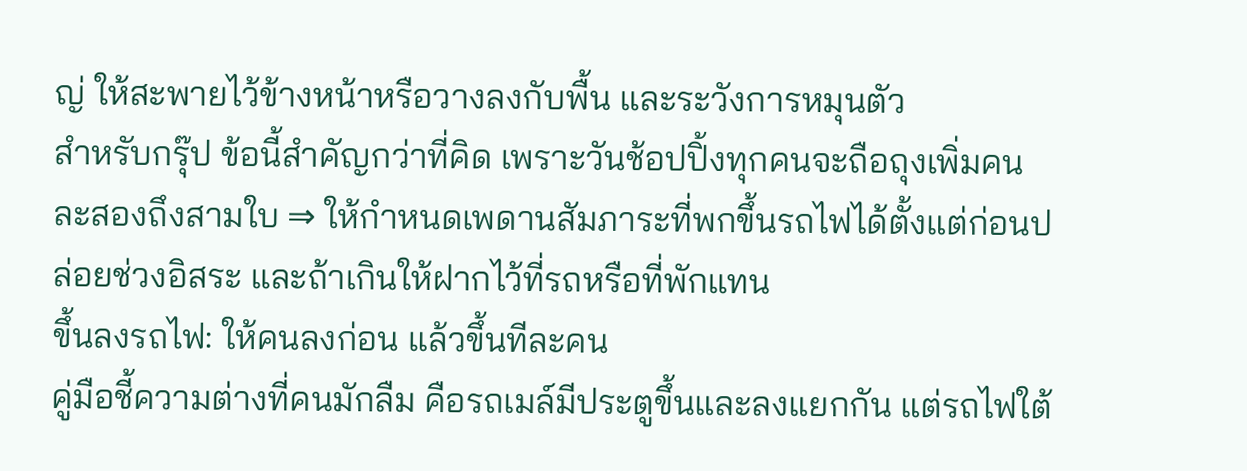ญ่ ให้สะพายไว้ข้างหน้าหรือวางลงกับพื้น และระวังการหมุนตัว
สำหรับกรุ๊ป ข้อนี้สำคัญกว่าที่คิด เพราะวันช้อปปิ้งทุกคนจะถือถุงเพิ่มคนละสองถึงสามใบ ⇒ ให้กำหนดเพดานสัมภาระที่พกขึ้นรถไฟได้ตั้งแต่ก่อนปล่อยช่วงอิสระ และถ้าเกินให้ฝากไว้ที่รถหรือที่พักแทน
ขึ้นลงรถไฟ: ให้คนลงก่อน แล้วขึ้นทีละคน
คู่มือชี้ความต่างที่คนมักลืม คือรถเมล์มีประตูขึ้นและลงแยกกัน แต่รถไฟใต้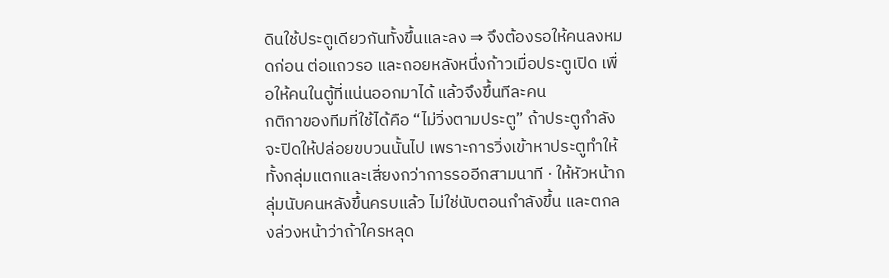ดินใช้ประตูเดียวกันทั้งขึ้นและลง ⇒ จึงต้องรอให้คนลงหมดก่อน ต่อแถวรอ และถอยหลังหนึ่งก้าวเมื่อประตูเปิด เพื่อให้คนในตู้ที่แน่นออกมาได้ แล้วจึงขึ้นทีละคน
กติกาของทีมที่ใช้ได้คือ “ไม่วิ่งตามประตู” ถ้าประตูกำลังจะปิดให้ปล่อยขบวนนั้นไป เพราะการวิ่งเข้าหาประตูทำให้ทั้งกลุ่มแตกและเสี่ยงกว่าการรออีกสามนาที · ให้หัวหน้ากลุ่มนับคนหลังขึ้นครบแล้ว ไม่ใช่นับตอนกำลังขึ้น และตกลงล่วงหน้าว่าถ้าใครหลุด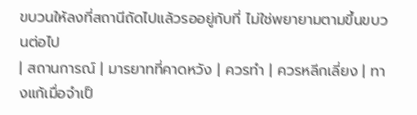ขบวนให้ลงที่สถานีถัดไปแล้วรออยู่กับที่ ไม่ใช่พยายามตามขึ้นขบวนต่อไป
| สถานการณ์ | มารยาทที่คาดหวัง | ควรทำ | ควรหลีกเลี่ยง | ทางแก้เมื่อจำเป็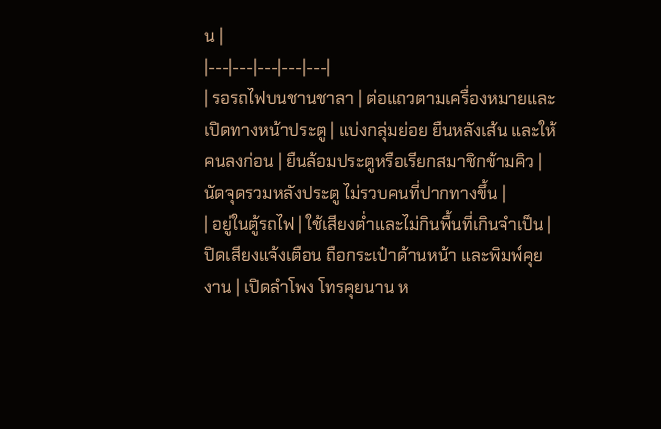น |
|---|---|---|---|---|
| รอรถไฟบนชานชาลา | ต่อแถวตามเครื่องหมายและเปิดทางหน้าประตู | แบ่งกลุ่มย่อย ยืนหลังเส้น และให้คนลงก่อน | ยืนล้อมประตูหรือเรียกสมาชิกข้ามคิว | นัดจุดรวมหลังประตู ไม่รวบคนที่ปากทางขึ้น |
| อยู่ในตู้รถไฟ | ใช้เสียงต่ำและไม่กินพื้นที่เกินจำเป็น | ปิดเสียงแจ้งเตือน ถือกระเป๋าด้านหน้า และพิมพ์คุยงาน | เปิดลำโพง โทรคุยนาน ห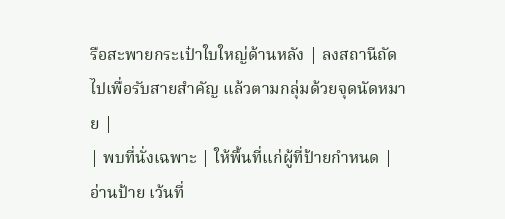รือสะพายกระเป๋าใบใหญ่ด้านหลัง | ลงสถานีถัดไปเพื่อรับสายสำคัญ แล้วตามกลุ่มด้วยจุดนัดหมาย |
| พบที่นั่งเฉพาะ | ให้พื้นที่แก่ผู้ที่ป้ายกำหนด | อ่านป้าย เว้นที่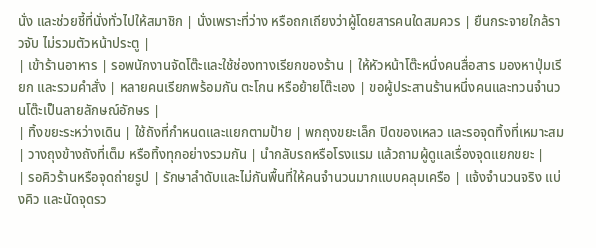นั่ง และช่วยชี้ที่นั่งทั่วไปให้สมาชิก | นั่งเพราะที่ว่าง หรือถกเถียงว่าผู้โดยสารคนใดสมควร | ยืนกระจายใกล้ราวจับ ไม่รวมตัวหน้าประตู |
| เข้าร้านอาหาร | รอพนักงานจัดโต๊ะและใช้ช่องทางเรียกของร้าน | ให้หัวหน้าโต๊ะหนึ่งคนสื่อสาร มองหาปุ่มเรียก และรวมคำสั่ง | หลายคนเรียกพร้อมกัน ตะโกน หรือย้ายโต๊ะเอง | ขอผู้ประสานร้านหนึ่งคนและทวนจำนวนโต๊ะเป็นลายลักษณ์อักษร |
| ทิ้งขยะระหว่างเดิน | ใช้ถังที่กำหนดและแยกตามป้าย | พกถุงขยะเล็ก ปิดของเหลว และรอจุดทิ้งที่เหมาะสม | วางถุงข้างถังที่เต็ม หรือทิ้งทุกอย่างรวมกัน | นำกลับรถหรือโรงแรม แล้วถามผู้ดูแลเรื่องจุดแยกขยะ |
| รอคิวร้านหรือจุดถ่ายรูป | รักษาลำดับและไม่กันพื้นที่ให้คนจำนวนมากแบบคลุมเครือ | แจ้งจำนวนจริง แบ่งคิว และนัดจุดรว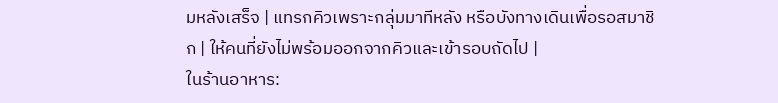มหลังเสร็จ | แทรกคิวเพราะกลุ่มมาทีหลัง หรือบังทางเดินเพื่อรอสมาชิก | ให้คนที่ยังไม่พร้อมออกจากคิวและเข้ารอบถัดไป |
ในร้านอาหาร: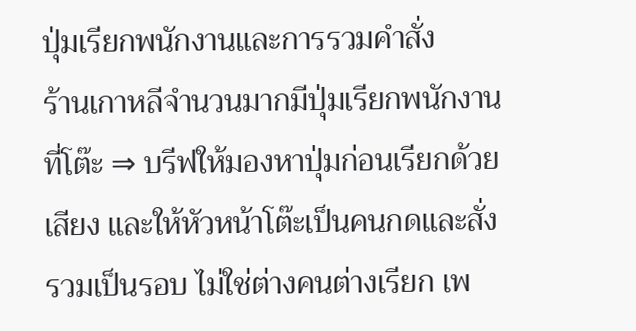ปุ่มเรียกพนักงานและการรวมคำสั่ง
ร้านเกาหลีจำนวนมากมีปุ่มเรียกพนักงานที่โต๊ะ ⇒ บรีฟให้มองหาปุ่มก่อนเรียกด้วยเสียง และให้หัวหน้าโต๊ะเป็นคนกดและสั่งรวมเป็นรอบ ไม่ใช่ต่างคนต่างเรียก เพ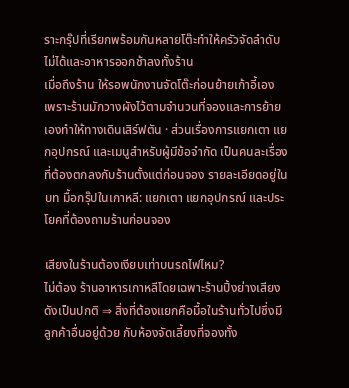ราะกรุ๊ปที่เรียกพร้อมกันหลายโต๊ะทำให้ครัวจัดลำดับไม่ได้และอาหารออกช้าลงทั้งร้าน
เมื่อถึงร้าน ให้รอพนักงานจัดโต๊ะก่อนย้ายเก้าอี้เอง เพราะร้านมักวางผังไว้ตามจำนวนที่จองและการย้ายเองทำให้ทางเดินเสิร์ฟตัน · ส่วนเรื่องการแยกเตา แยกอุปกรณ์ และเมนูสำหรับผู้มีข้อจำกัด เป็นคนละเรื่องที่ต้องตกลงกับร้านตั้งแต่ก่อนจอง รายละเอียดอยู่ในบท มื้อกรุ๊ปในเกาหลี: แยกเตา แยกอุปกรณ์ และประโยคที่ต้องถามร้านก่อนจอง

เสียงในร้านต้องเงียบเท่าบนรถไฟไหม?
ไม่ต้อง ร้านอาหารเกาหลีโดยเฉพาะร้านปิ้งย่างเสียงดังเป็นปกติ ⇒ สิ่งที่ต้องแยกคือมื้อในร้านทั่วไปซึ่งมีลูกค้าอื่นอยู่ด้วย กับห้องจัดเลี้ยงที่จองทั้ง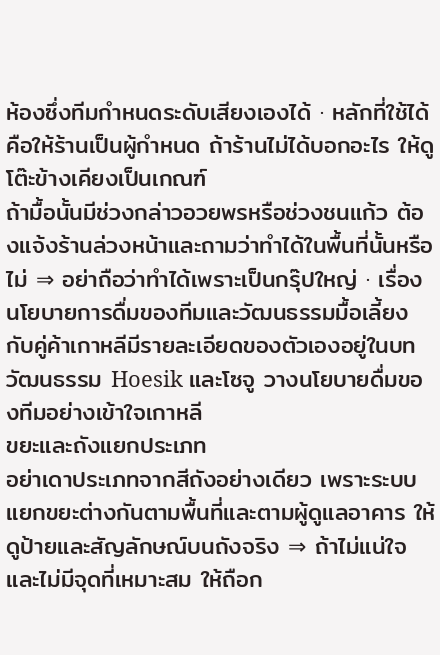ห้องซึ่งทีมกำหนดระดับเสียงเองได้ · หลักที่ใช้ได้คือให้ร้านเป็นผู้กำหนด ถ้าร้านไม่ได้บอกอะไร ให้ดูโต๊ะข้างเคียงเป็นเกณฑ์
ถ้ามื้อนั้นมีช่วงกล่าวอวยพรหรือช่วงชนแก้ว ต้องแจ้งร้านล่วงหน้าและถามว่าทำได้ในพื้นที่นั้นหรือไม่ ⇒ อย่าถือว่าทำได้เพราะเป็นกรุ๊ปใหญ่ · เรื่องนโยบายการดื่มของทีมและวัฒนธรรมมื้อเลี้ยงกับคู่ค้าเกาหลีมีรายละเอียดของตัวเองอยู่ในบท วัฒนธรรม Hoesik และโซจู วางนโยบายดื่มของทีมอย่างเข้าใจเกาหลี
ขยะและถังแยกประเภท
อย่าเดาประเภทจากสีถังอย่างเดียว เพราะระบบแยกขยะต่างกันตามพื้นที่และตามผู้ดูแลอาคาร ให้ดูป้ายและสัญลักษณ์บนถังจริง ⇒ ถ้าไม่แน่ใจและไม่มีจุดที่เหมาะสม ให้ถือก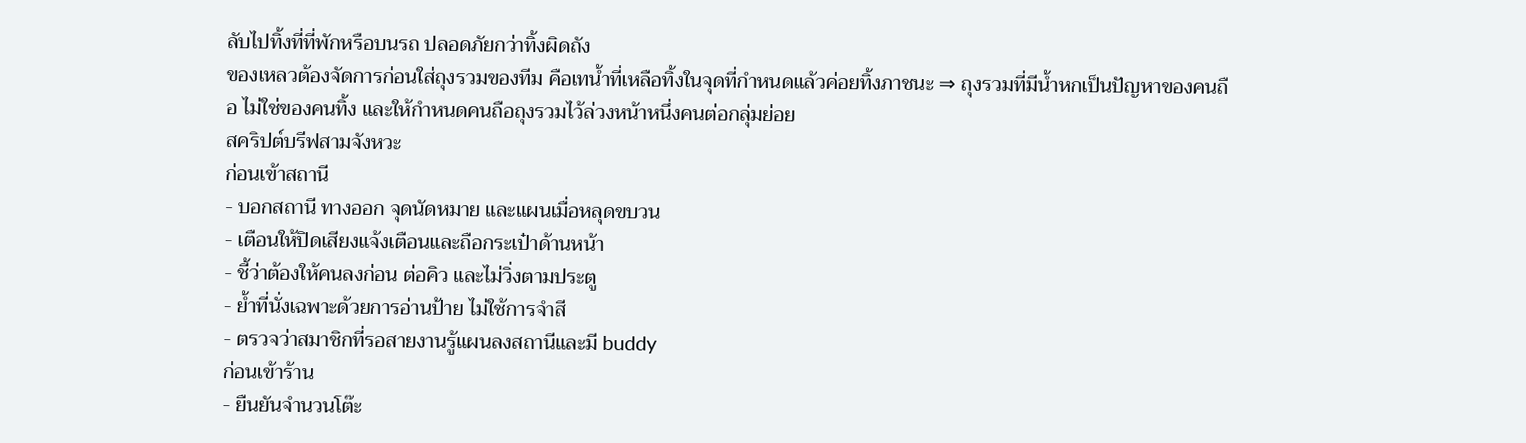ลับไปทิ้งที่ที่พักหรือบนรถ ปลอดภัยกว่าทิ้งผิดถัง
ของเหลวต้องจัดการก่อนใส่ถุงรวมของทีม คือเทน้ำที่เหลือทิ้งในจุดที่กำหนดแล้วค่อยทิ้งภาชนะ ⇒ ถุงรวมที่มีน้ำหกเป็นปัญหาของคนถือ ไม่ใช่ของคนทิ้ง และให้กำหนดคนถือถุงรวมไว้ล่วงหน้าหนึ่งคนต่อกลุ่มย่อย
สคริปต์บรีฟสามจังหวะ
ก่อนเข้าสถานี
- บอกสถานี ทางออก จุดนัดหมาย และแผนเมื่อหลุดขบวน
- เตือนให้ปิดเสียงแจ้งเตือนและถือกระเป๋าด้านหน้า
- ชี้ว่าต้องให้คนลงก่อน ต่อคิว และไม่วิ่งตามประตู
- ย้ำที่นั่งเฉพาะด้วยการอ่านป้าย ไม่ใช้การจำสี
- ตรวจว่าสมาชิกที่รอสายงานรู้แผนลงสถานีและมี buddy
ก่อนเข้าร้าน
- ยืนยันจำนวนโต๊ะ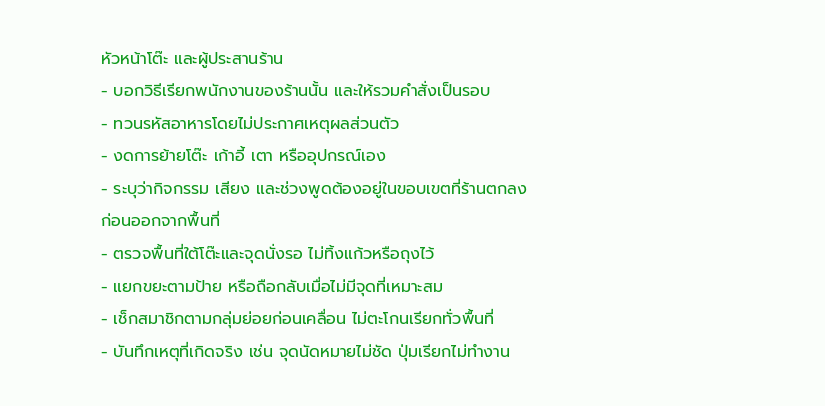หัวหน้าโต๊ะ และผู้ประสานร้าน
- บอกวิธีเรียกพนักงานของร้านนั้น และให้รวมคำสั่งเป็นรอบ
- ทวนรหัสอาหารโดยไม่ประกาศเหตุผลส่วนตัว
- งดการย้ายโต๊ะ เก้าอี้ เตา หรืออุปกรณ์เอง
- ระบุว่ากิจกรรม เสียง และช่วงพูดต้องอยู่ในขอบเขตที่ร้านตกลง
ก่อนออกจากพื้นที่
- ตรวจพื้นที่ใต้โต๊ะและจุดนั่งรอ ไม่ทิ้งแก้วหรือถุงไว้
- แยกขยะตามป้าย หรือถือกลับเมื่อไม่มีจุดที่เหมาะสม
- เช็กสมาชิกตามกลุ่มย่อยก่อนเคลื่อน ไม่ตะโกนเรียกทั่วพื้นที่
- บันทึกเหตุที่เกิดจริง เช่น จุดนัดหมายไม่ชัด ปุ่มเรียกไม่ทำงาน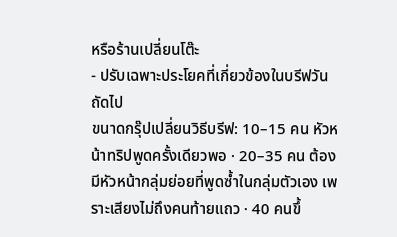หรือร้านเปลี่ยนโต๊ะ
- ปรับเฉพาะประโยคที่เกี่ยวข้องในบรีฟวันถัดไป
ขนาดกรุ๊ปเปลี่ยนวิธีบรีฟ: 10–15 คน หัวหน้าทริปพูดครั้งเดียวพอ · 20–35 คน ต้องมีหัวหน้ากลุ่มย่อยที่พูดซ้ำในกลุ่มตัวเอง เพราะเสียงไม่ถึงคนท้ายแถว · 40 คนขึ้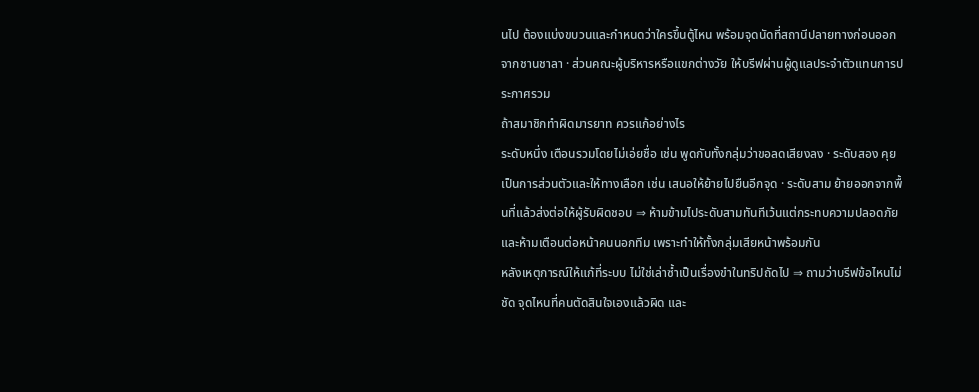นไป ต้องแบ่งขบวนและกำหนดว่าใครขึ้นตู้ไหน พร้อมจุดนัดที่สถานีปลายทางก่อนออกจากชานชาลา · ส่วนคณะผู้บริหารหรือแขกต่างวัย ให้บรีฟผ่านผู้ดูแลประจำตัวแทนการประกาศรวม
ถ้าสมาชิกทำผิดมารยาท ควรแก้อย่างไร
ระดับหนึ่ง เตือนรวมโดยไม่เอ่ยชื่อ เช่น พูดกับทั้งกลุ่มว่าขอลดเสียงลง · ระดับสอง คุยเป็นการส่วนตัวและให้ทางเลือก เช่น เสนอให้ย้ายไปยืนอีกจุด · ระดับสาม ย้ายออกจากพื้นที่แล้วส่งต่อให้ผู้รับผิดชอบ ⇒ ห้ามข้ามไประดับสามทันทีเว้นแต่กระทบความปลอดภัย และห้ามเตือนต่อหน้าคนนอกทีม เพราะทำให้ทั้งกลุ่มเสียหน้าพร้อมกัน
หลังเหตุการณ์ให้แก้ที่ระบบ ไม่ใช่เล่าซ้ำเป็นเรื่องขำในทริปถัดไป ⇒ ถามว่าบรีฟข้อไหนไม่ชัด จุดไหนที่คนตัดสินใจเองแล้วผิด และ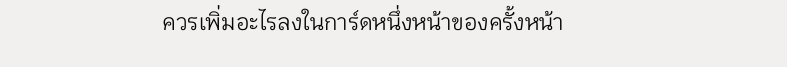ควรเพิ่มอะไรลงในการ์ดหนึ่งหน้าของครั้งหน้า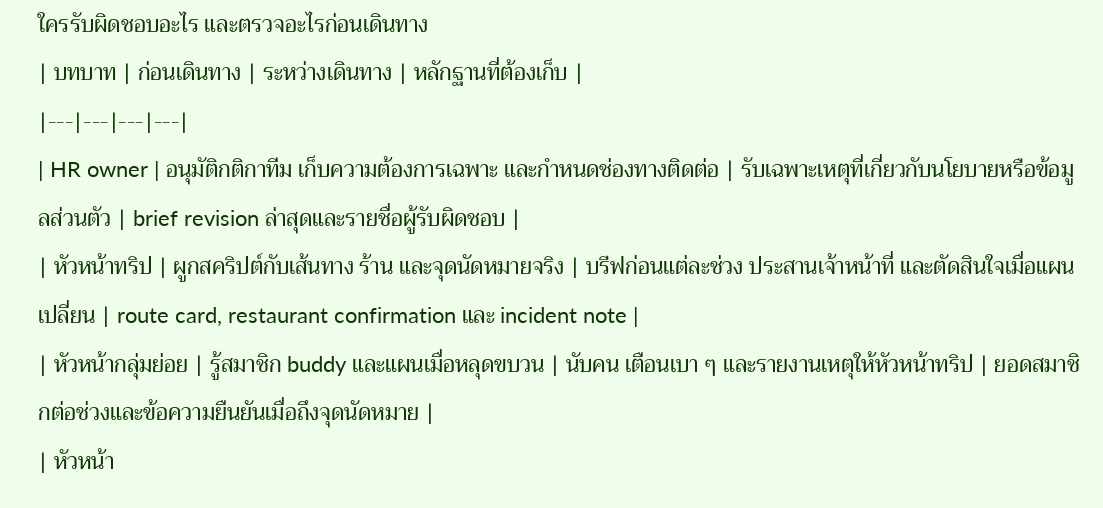ใครรับผิดชอบอะไร และตรวจอะไรก่อนเดินทาง
| บทบาท | ก่อนเดินทาง | ระหว่างเดินทาง | หลักฐานที่ต้องเก็บ |
|---|---|---|---|
| HR owner | อนุมัติกติกาทีม เก็บความต้องการเฉพาะ และกำหนดช่องทางติดต่อ | รับเฉพาะเหตุที่เกี่ยวกับนโยบายหรือข้อมูลส่วนตัว | brief revision ล่าสุดและรายชื่อผู้รับผิดชอบ |
| หัวหน้าทริป | ผูกสคริปต์กับเส้นทาง ร้าน และจุดนัดหมายจริง | บรีฟก่อนแต่ละช่วง ประสานเจ้าหน้าที่ และตัดสินใจเมื่อแผนเปลี่ยน | route card, restaurant confirmation และ incident note |
| หัวหน้ากลุ่มย่อย | รู้สมาชิก buddy และแผนเมื่อหลุดขบวน | นับคน เตือนเบา ๆ และรายงานเหตุให้หัวหน้าทริป | ยอดสมาชิกต่อช่วงและข้อความยืนยันเมื่อถึงจุดนัดหมาย |
| หัวหน้า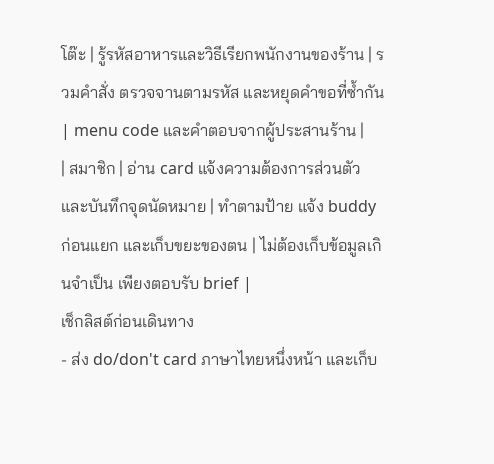โต๊ะ | รู้รหัสอาหารและวิธีเรียกพนักงานของร้าน | รวมคำสั่ง ตรวจจานตามรหัส และหยุดคำขอที่ซ้ำกัน | menu code และคำตอบจากผู้ประสานร้าน |
| สมาชิก | อ่าน card แจ้งความต้องการส่วนตัว และบันทึกจุดนัดหมาย | ทำตามป้าย แจ้ง buddy ก่อนแยก และเก็บขยะของตน | ไม่ต้องเก็บข้อมูลเกินจำเป็น เพียงตอบรับ brief |
เช็กลิสต์ก่อนเดินทาง
- ส่ง do/don't card ภาษาไทยหนึ่งหน้า และเก็บ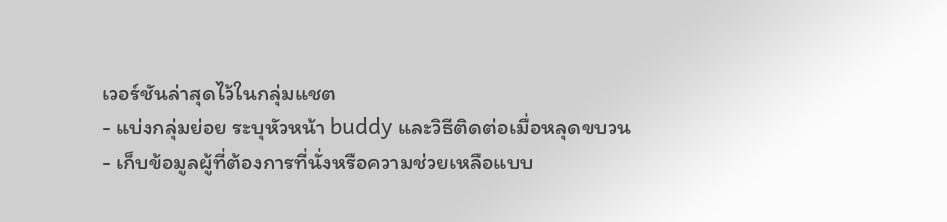เวอร์ชันล่าสุดไว้ในกลุ่มแชต
- แบ่งกลุ่มย่อย ระบุหัวหน้า buddy และวิธีติดต่อเมื่อหลุดขบวน
- เก็บข้อมูลผู้ที่ต้องการที่นั่งหรือความช่วยเหลือแบบ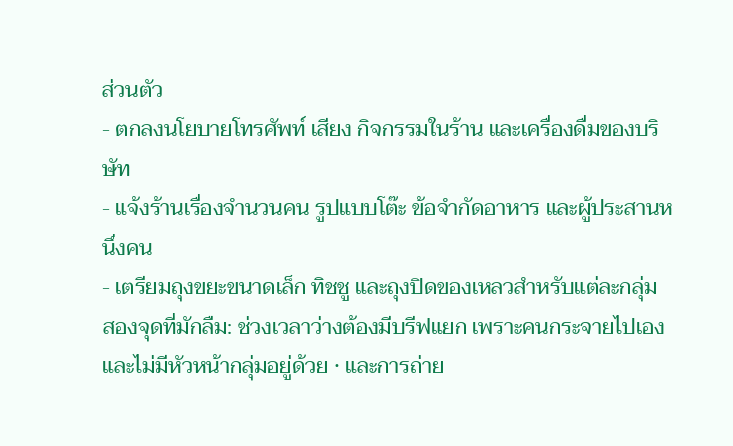ส่วนตัว
- ตกลงนโยบายโทรศัพท์ เสียง กิจกรรมในร้าน และเครื่องดื่มของบริษัท
- แจ้งร้านเรื่องจำนวนคน รูปแบบโต๊ะ ข้อจำกัดอาหาร และผู้ประสานหนึ่งคน
- เตรียมถุงขยะขนาดเล็ก ทิชชู และถุงปิดของเหลวสำหรับแต่ละกลุ่ม
สองจุดที่มักลืม: ช่วงเวลาว่างต้องมีบรีฟแยก เพราะคนกระจายไปเองและไม่มีหัวหน้ากลุ่มอยู่ด้วย · และการถ่าย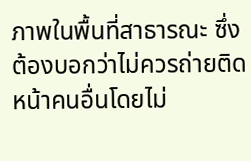ภาพในพื้นที่สาธารณะ ซึ่งต้องบอกว่าไม่ควรถ่ายติดหน้าคนอื่นโดยไม่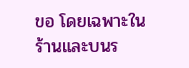ขอ โดยเฉพาะในร้านและบนร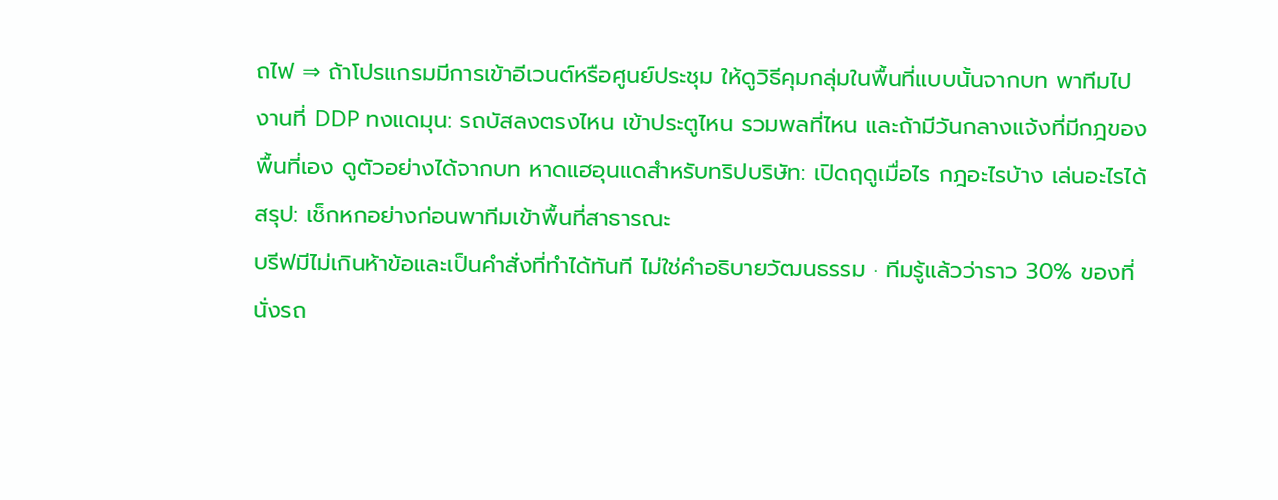ถไฟ ⇒ ถ้าโปรแกรมมีการเข้าอีเวนต์หรือศูนย์ประชุม ให้ดูวิธีคุมกลุ่มในพื้นที่แบบนั้นจากบท พาทีมไปงานที่ DDP ทงแดมุน: รถบัสลงตรงไหน เข้าประตูไหน รวมพลที่ไหน และถ้ามีวันกลางแจ้งที่มีกฎของพื้นที่เอง ดูตัวอย่างได้จากบท หาดแฮอุนแดสำหรับทริปบริษัท: เปิดฤดูเมื่อไร กฎอะไรบ้าง เล่นอะไรได้
สรุป: เช็กหกอย่างก่อนพาทีมเข้าพื้นที่สาธารณะ
บรีฟมีไม่เกินห้าข้อและเป็นคำสั่งที่ทำได้ทันที ไม่ใช่คำอธิบายวัฒนธรรม · ทีมรู้แล้วว่าราว 30% ของที่นั่งรถ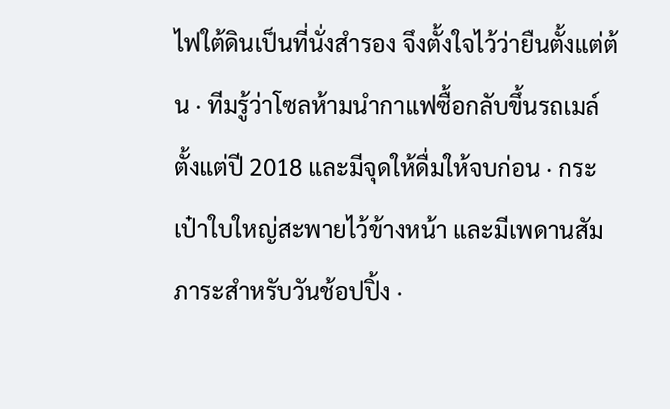ไฟใต้ดินเป็นที่นั่งสำรอง จึงตั้งใจไว้ว่ายืนตั้งแต่ต้น · ทีมรู้ว่าโซลห้ามนำกาแฟซื้อกลับขึ้นรถเมล์ตั้งแต่ปี 2018 และมีจุดให้ดื่มให้จบก่อน · กระเป๋าใบใหญ่สะพายไว้ข้างหน้า และมีเพดานสัมภาระสำหรับวันช้อปปิ้ง ·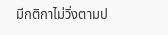มีกติกาไม่วิ่งตามป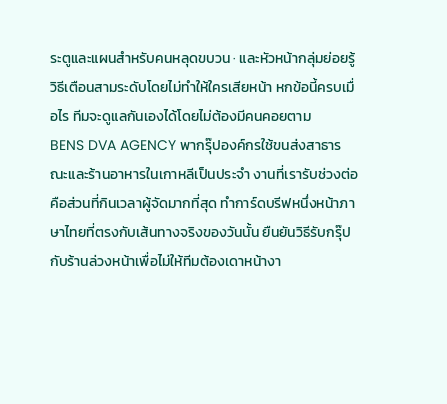ระตูและแผนสำหรับคนหลุดขบวน · และหัวหน้ากลุ่มย่อยรู้วิธีเตือนสามระดับโดยไม่ทำให้ใครเสียหน้า หกข้อนี้ครบเมื่อไร ทีมจะดูแลกันเองได้โดยไม่ต้องมีคนคอยตาม
BENS DVA AGENCY พากรุ๊ปองค์กรใช้ขนส่งสาธารณะและร้านอาหารในเกาหลีเป็นประจำ งานที่เรารับช่วงต่อคือส่วนที่กินเวลาผู้จัดมากที่สุด ทำการ์ดบรีฟหนึ่งหน้าภาษาไทยที่ตรงกับเส้นทางจริงของวันนั้น ยืนยันวิธีรับกรุ๊ปกับร้านล่วงหน้าเพื่อไม่ให้ทีมต้องเดาหน้างา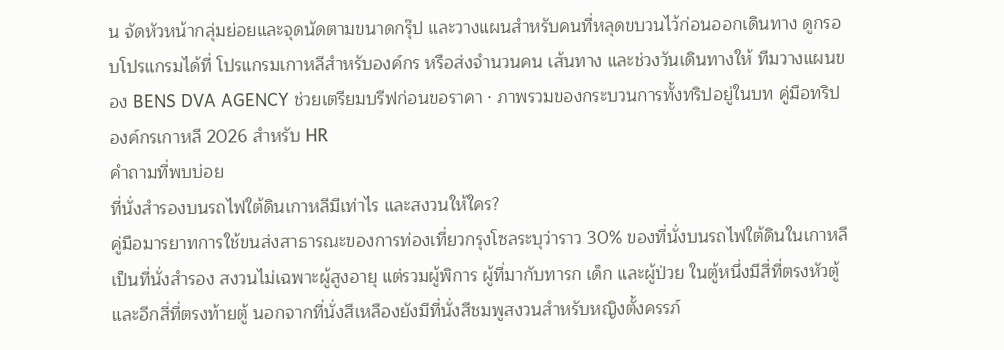น จัดหัวหน้ากลุ่มย่อยและจุดนัดตามขนาดกรุ๊ป และวางแผนสำหรับคนที่หลุดขบวนไว้ก่อนออกเดินทาง ดูกรอบโปรแกรมได้ที่ โปรแกรมเกาหลีสำหรับองค์กร หรือส่งจำนวนคน เส้นทาง และช่วงวันเดินทางให้ ทีมวางแผนของ BENS DVA AGENCY ช่วยเตรียมบรีฟก่อนขอราคา · ภาพรวมของกระบวนการทั้งทริปอยู่ในบท คู่มือทริปองค์กรเกาหลี 2026 สำหรับ HR
คำถามที่พบบ่อย
ที่นั่งสำรองบนรถไฟใต้ดินเกาหลีมีเท่าไร และสงวนให้ใคร?
คู่มือมารยาทการใช้ขนส่งสาธารณะของการท่องเที่ยวกรุงโซลระบุว่าราว 30% ของที่นั่งบนรถไฟใต้ดินในเกาหลีเป็นที่นั่งสำรอง สงวนไม่เฉพาะผู้สูงอายุ แต่รวมผู้พิการ ผู้ที่มากับทารก เด็ก และผู้ป่วย ในตู้หนึ่งมีสี่ที่ตรงหัวตู้และอีกสี่ที่ตรงท้ายตู้ นอกจากที่นั่งสีเหลืองยังมีที่นั่งสีชมพูสงวนสำหรับหญิงตั้งครรภ์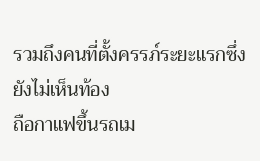รวมถึงคนที่ตั้งครรภ์ระยะแรกซึ่งยังไม่เห็นท้อง
ถือกาแฟขึ้นรถเม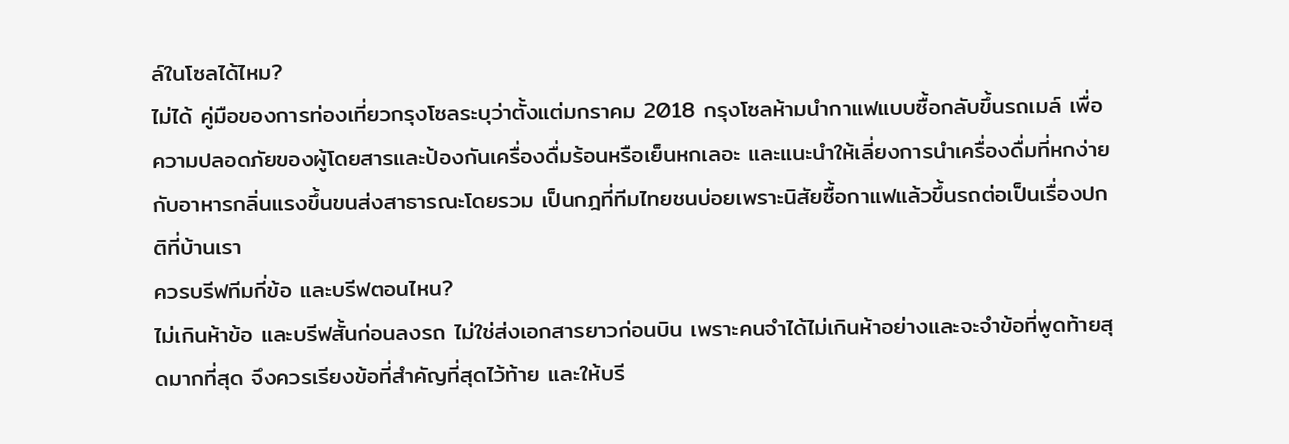ล์ในโซลได้ไหม?
ไม่ได้ คู่มือของการท่องเที่ยวกรุงโซลระบุว่าตั้งแต่มกราคม 2018 กรุงโซลห้ามนำกาแฟแบบซื้อกลับขึ้นรถเมล์ เพื่อความปลอดภัยของผู้โดยสารและป้องกันเครื่องดื่มร้อนหรือเย็นหกเลอะ และแนะนำให้เลี่ยงการนำเครื่องดื่มที่หกง่ายกับอาหารกลิ่นแรงขึ้นขนส่งสาธารณะโดยรวม เป็นกฎที่ทีมไทยชนบ่อยเพราะนิสัยซื้อกาแฟแล้วขึ้นรถต่อเป็นเรื่องปกติที่บ้านเรา
ควรบรีฟทีมกี่ข้อ และบรีฟตอนไหน?
ไม่เกินห้าข้อ และบรีฟสั้นก่อนลงรถ ไม่ใช่ส่งเอกสารยาวก่อนบิน เพราะคนจำได้ไม่เกินห้าอย่างและจะจำข้อที่พูดท้ายสุดมากที่สุด จึงควรเรียงข้อที่สำคัญที่สุดไว้ท้าย และให้บรี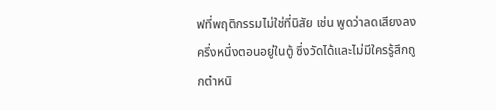ฟที่พฤติกรรมไม่ใช่ที่นิสัย เช่น พูดว่าลดเสียงลงครึ่งหนึ่งตอนอยู่ในตู้ ซึ่งวัดได้และไม่มีใครรู้สึกถูกตำหนิ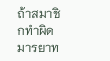ถ้าสมาชิกทำผิดมารยาท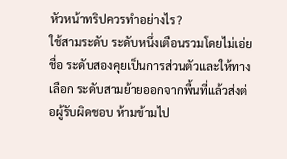หัวหน้าทริปควรทำอย่างไร?
ใช้สามระดับ ระดับหนึ่งเตือนรวมโดยไม่เอ่ยชื่อ ระดับสองคุยเป็นการส่วนตัวและให้ทางเลือก ระดับสามย้ายออกจากพื้นที่แล้วส่งต่อผู้รับผิดชอบ ห้ามข้ามไป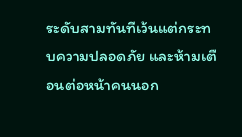ระดับสามทันทีเว้นแต่กระทบความปลอดภัย และห้ามเตือนต่อหน้าคนนอก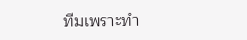ทีมเพราะทำ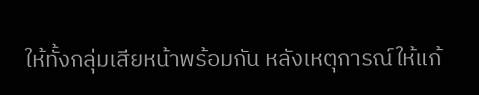ให้ทั้งกลุ่มเสียหน้าพร้อมกัน หลังเหตุการณ์ให้แก้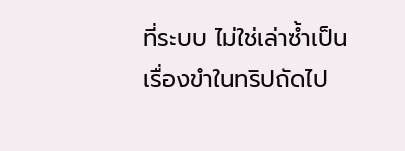ที่ระบบ ไม่ใช่เล่าซ้ำเป็นเรื่องขำในทริปถัดไป